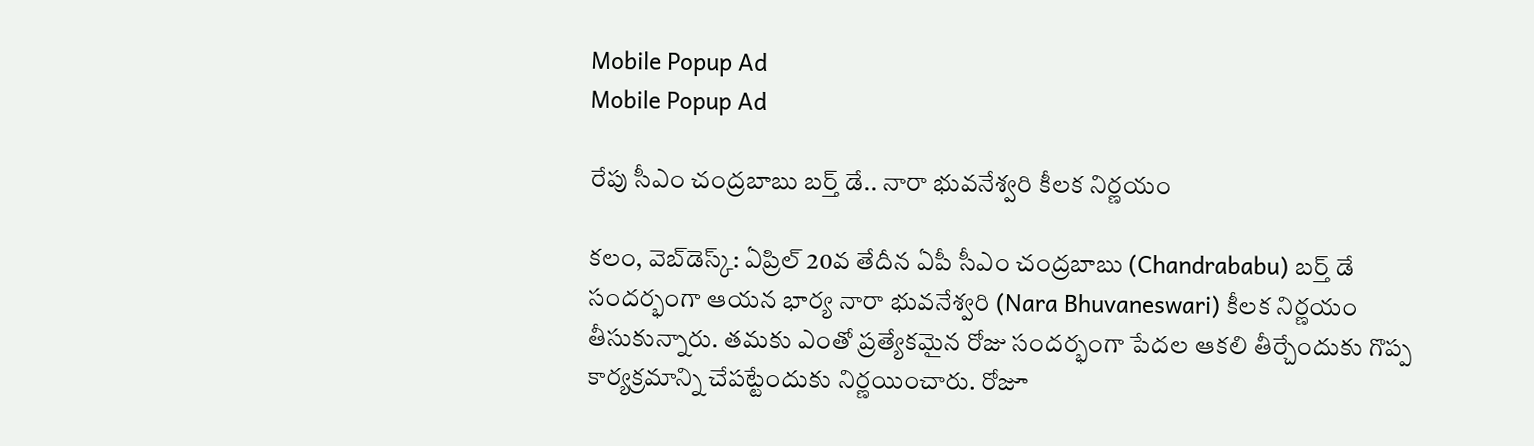Mobile Popup Ad
Mobile Popup Ad

రేపు సీఎం చంద్రబాబు బ‌ర్త్ డే.. నారా భువ‌నేశ్వ‌రి కీల‌క నిర్ణ‌యం

క‌లం, వెబ్‌డెస్క్‌: ఏప్రిల్ 20వ తేదీన‌ ఏపీ సీఎం చంద్ర‌బాబు (Chandrababu) బ‌ర్త్ డే సంద‌ర్భంగా ఆయ‌న భార్య నారా భువ‌నేశ్వ‌రి (Nara Bhuvaneswari) కీల‌క నిర్ణ‌యం తీసుకున్నారు. త‌మ‌కు ఎంతో ప్ర‌త్యేకమైన రోజు సంద‌ర్భంగా పేద‌ల ఆక‌లి తీర్చేందుకు గొప్ప‌ కార్య‌క్ర‌మాన్ని చేప‌ట్టేందుకు నిర్ణ‌యించారు. రోజూ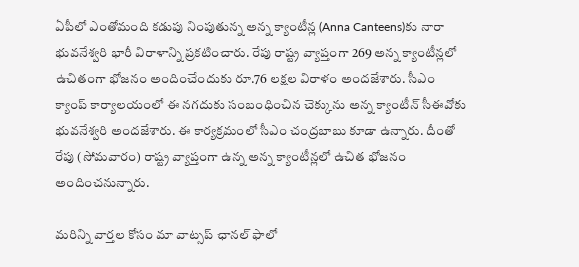ఏపీలో ఎంతోమంది క‌డుపు నింపుతున్న అన్న‌ క్యాంటీన్ల‌ (Anna Canteens)కు నారా భువ‌నేశ్వ‌రి భారీ విరాళాన్ని ప్ర‌క‌టించారు. రేపు రాష్ట్ర వ్యాప్తంగా 269 అన్న‌ క్యాంటీన్ల‌లో ఉచితంగా భోజనం అందించేందుకు రూ.76 ల‌క్ష‌ల విరాళం అంద‌జేశారు. సీఎం క్యాంప్ కార్యాలయంలో ఈ న‌గ‌దుకు సంబంధించిన‌ చెక్కును అన్న‌ క్యాంటీన్ సీఈవోకు భువనేశ్వరి అందజేశారు. ఈ కార్య‌క్ర‌మంలో సీఎం చంద్ర‌బాబు కూడా ఉన్నారు. దీంతో రేపు (సోమ‌వారం) రాష్ట్ర వ్యాప్తంగా ఉన్న అన్న క్యాంటీన్ల‌లో ఉచిత భోజ‌నం అందించ‌నున్నారు.

మ‌రిన్ని వార్త‌ల కోసం మా వాట్స‌ప్ ఛాన‌ల్ ఫాలో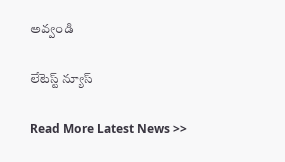అవ్వండి

లేటెస్ట్ న్యూస్‌

Read More Latest News >>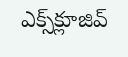ఎక్స్‌క్లూజివ్‌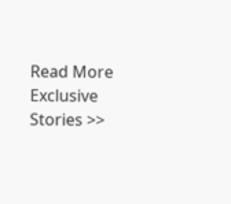Read More Exclusive Stories >>